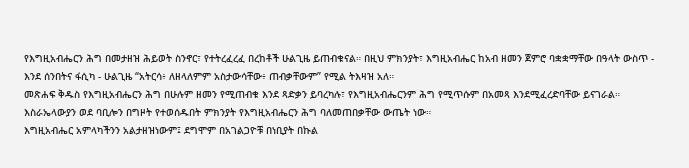የእግዚአብሔርን ሕግ በመታዘዝ ሕይወት ስንኖር፣ የተትረፈረፈ በረከቶች ሁልጊዜ ይጠብቁናል። በዚህ ምክንያት፣ እግዚአብሔር ከአብ ዘመን ጀምሮ ባቋቋማቸው በዓላት ውስጥ - እንደ ሰንበትና ፋሲካ - ሁልጊዜ “አትርሳ፥ ለዘላለምም አስታውሳቸው፥ ጠብቃቸውም” የሚል ትእዛዝ አለ።
መጽሐፍ ቅዱስ የእግዚአብሔርን ሕግ በሁሉም ዘመን የሚጠብቁ እንደ ጻድቃን ይባረካሉ፣ የእግዚአብሔርንም ሕግ የሚጥሱም በአመጻ እንደሚፈረድባቸው ይናገራል። እስራኤላውያን ወደ ባቢሎን በግዞት የተወሰዱበት ምክንያት የእግዚአብሔርን ሕግ ባለመጠበቃቸው ውጤት ነው።
እግዚአብሔር አምላካችንን አልታዘዝነውም፤ ደግሞም በአገልጋዮቹ በነቢያት በኩል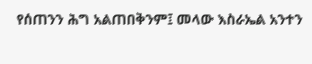የሰጠንን ሕግ አልጠበቅንም፤ መላው እስራኤል አንተን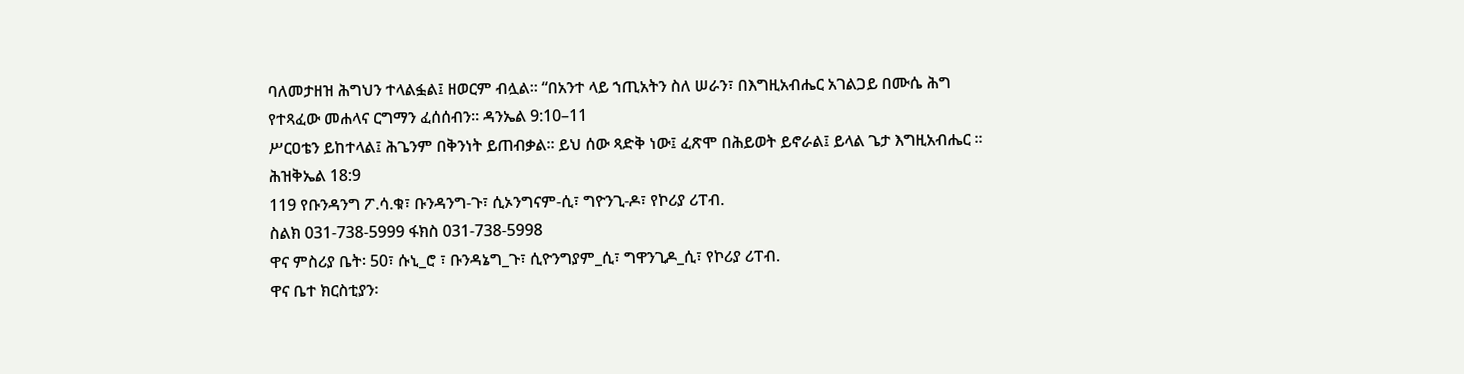ባለመታዘዝ ሕግህን ተላልፏል፤ ዘወርም ብሏል። “በአንተ ላይ ኀጢአትን ስለ ሠራን፣ በእግዚአብሔር አገልጋይ በሙሴ ሕግ የተጻፈው መሐላና ርግማን ፈሰሰብን። ዳንኤል 9:10–11
ሥርዐቴን ይከተላል፤ ሕጌንም በቅንነት ይጠብቃል። ይህ ሰው ጻድቅ ነው፤ ፈጽሞ በሕይወት ይኖራል፤ ይላል ጌታ እግዚአብሔር ። ሕዝቅኤል 18:9
119 የቡንዳንግ ፖ.ሳ.ቁ፣ ቡንዳንግ-ጉ፣ ሲኦንግናም-ሲ፣ ግዮንጊ-ዶ፣ የኮሪያ ሪፐብ.
ስልክ 031-738-5999 ፋክስ 031-738-5998
ዋና ምስሪያ ቤት፡ 50፣ ሱኒ_ሮ ፣ ቡንዳኔግ_ጉ፣ ሲዮንግያም_ሲ፣ ግዋንጊዶ_ሲ፣ የኮሪያ ሪፐብ.
ዋና ቤተ ክርስቲያን፡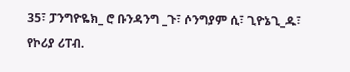35፣ ፓንግዮዬክ_ ሮ ቡንዳንግ _ጉ፣ ሶንግያም ሲ፣ ጊዮኔጊ_ዱ፣ የኮሪያ ሪፐብ.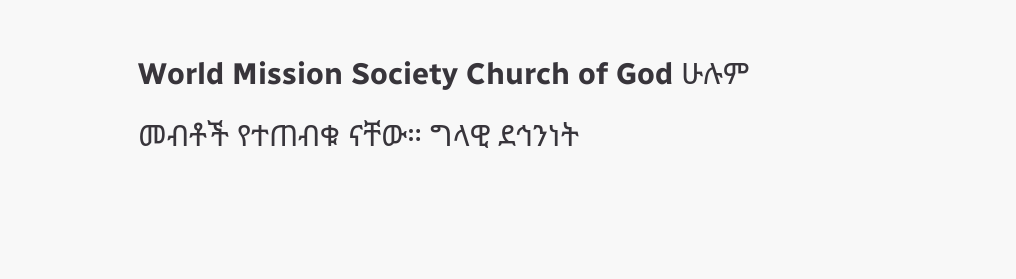World Mission Society Church of God ሁሉም መብቶች የተጠብቁ ናቸው። ግላዊ ደኅንነት